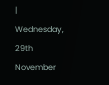| Wednesday, 29th November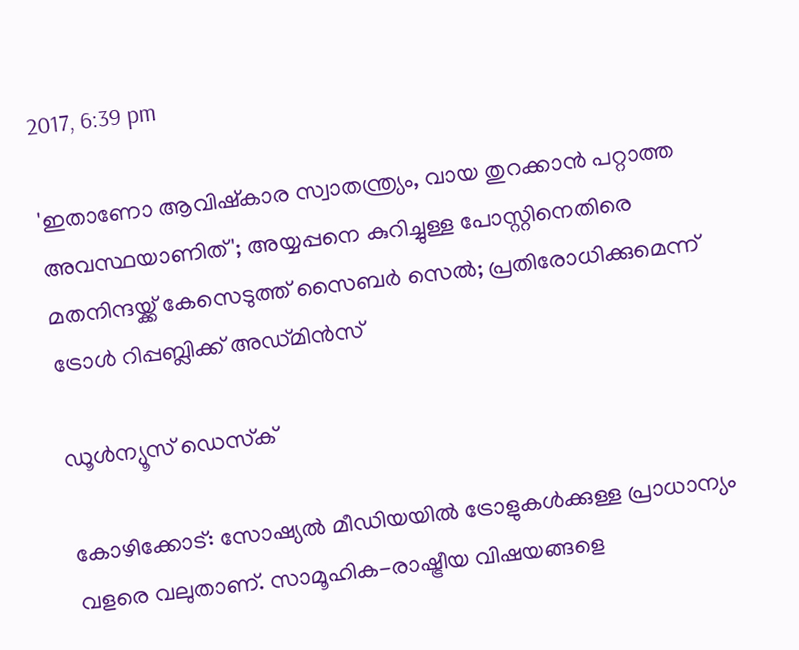2017, 6:39 pm

'ഇതാണോ ആവിഷ്‌കാര സ്വാതന്ത്ര്യം, വായ തുറക്കാന്‍ പറ്റാത്ത അവസ്ഥയാണിത്'; അയ്യപ്പനെ കുറിച്ചുള്ള പോസ്റ്റിനെതിരെ മതനിന്ദയ്ക്ക് കേസെടുത്ത് സൈബര്‍ സെല്‍; പ്രതിരോധിക്കുമെന്ന് ട്രോള്‍ റിപ്പബ്ലിക്ക് അഡ്മിന്‍സ്

ഡൂള്‍ന്യൂസ് ഡെസ്‌ക്

കോഴിക്കോട്: സോഷ്യല്‍ മീഡിയയില്‍ ട്രോളുകള്‍ക്കുള്ള പ്രാധാന്യം വളരെ വലുതാണ്. സാമൂഹിക-രാഷ്ട്രീയ വിഷയങ്ങളെ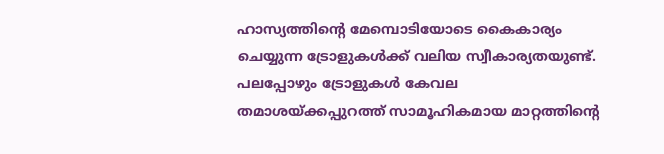ഹാസ്യത്തിന്റെ മേമ്പൊടിയോടെ കൈകാര്യം ചെയ്യുന്ന ട്രോളുകള്‍ക്ക് വലിയ സ്വീകാര്യതയുണ്ട്. പലപ്പോഴും ട്രോളുകള്‍ കേവല തമാശയ്ക്കപ്പുറത്ത് സാമൂഹികമായ മാറ്റത്തിന്റെ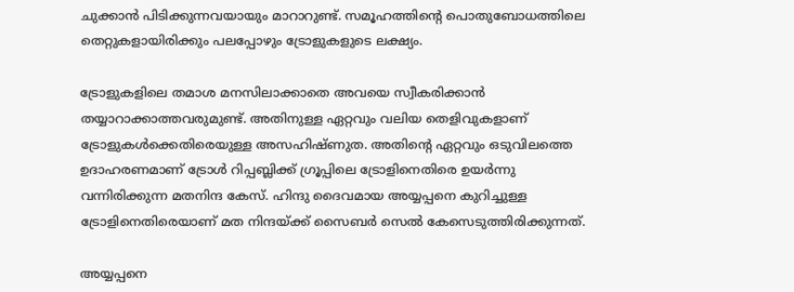ചുക്കാന്‍ പിടിക്കുന്നവയായും മാറാറുണ്ട്. സമൂഹത്തിന്റെ പൊതുബോധത്തിലെ തെറ്റുകളായിരിക്കും പലപ്പോഴും ട്രോളുകളുടെ ലക്ഷ്യം.

ട്രോളുകളിലെ തമാശ മനസിലാക്കാതെ അവയെ സ്വീകരിക്കാന്‍ തയ്യാറാക്കാത്തവരുമുണ്ട്. അതിനുള്ള ഏറ്റവും വലിയ തെളിവുകളാണ് ട്രോളുകള്‍ക്കെതിരെയുള്ള അസഹിഷ്ണുത. അതിന്റെ ഏറ്റവും ഒടുവിലത്തെ ഉദാഹരണമാണ് ട്രോള്‍ റിപ്പബ്ലിക്ക് ഗ്രൂപ്പിലെ ട്രോളിനെതിരെ ഉയര്‍ന്നു വന്നിരിക്കുന്ന മതനിന്ദ കേസ്. ഹിന്ദു ദൈവമായ അയ്യപ്പനെ കുറിച്ചുള്ള ട്രോളിനെതിരെയാണ് മത നിന്ദയ്ക്ക് സൈബര്‍ സെല്‍ കേസെടുത്തിരിക്കുന്നത്.

അയ്യപ്പനെ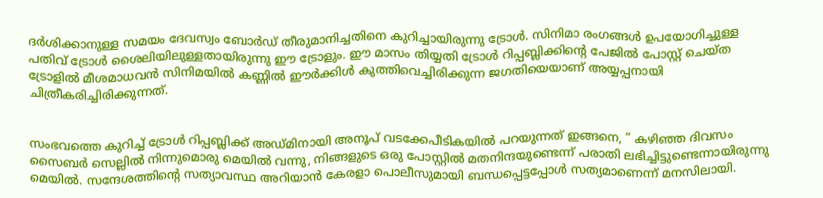ദര്‍ശിക്കാനുള്ള സമയം ദേവസ്വം ബോര്‍ഡ് തീരുമാനിച്ചതിനെ കുറിച്ചായിരുന്നു ട്രോള്‍. സിനിമാ രംഗങ്ങള്‍ ഉപയോഗിച്ചുള്ള പതിവ് ട്രോള്‍ ശൈലിയിലുള്ളതായിരുന്നു ഈ ട്രോളും. ഈ മാസം തിയ്യതി ട്രോള്‍ റിപ്പബ്ലിക്കിന്റെ പേജില്‍ പോസ്റ്റ് ചെയ്ത ട്രോളില്‍ മീശമാധവന്‍ സിനിമയില്‍ കണ്ണില്‍ ഈര്‍ക്കിള്‍ കുത്തിവെച്ചിരിക്കുന്ന ജഗതിയെയാണ് അയ്യപ്പനായി ചിത്രീകരിച്ചിരിക്കുന്നത്.


സംഭവത്തെ കുറിച്ച് ട്രോള്‍ റിപ്പബ്ലിക്ക് അഡ്മിനായി അനൂപ് വടക്കേപീടികയില്‍ പറയുന്നത് ഇങ്ങനെ, ” കഴിഞ്ഞ ദിവസം സൈബര്‍ സെല്ലില്‍ നിന്നുമൊരു മെയില്‍ വന്നു, നിങ്ങളുടെ ഒരു പോസ്റ്റില്‍ മതനിന്ദയുണ്ടെന്ന് പരാതി ലഭിച്ചിട്ടുണ്ടെന്നായിരുന്നു മെയില്‍. സന്ദേശത്തിന്റെ സത്യാവസ്ഥ അറിയാന്‍ കേരളാ പൊലീസുമായി ബന്ധപ്പെട്ടപ്പോള്‍ സത്യമാണെന്ന് മനസിലായി.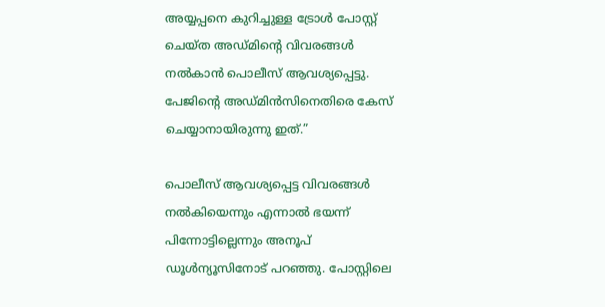അയ്യപ്പനെ കുറിച്ചുള്ള ട്രോള്‍ പോസ്റ്റ് ചെയ്ത അഡ്മിന്റെ വിവരങ്ങള്‍ നല്‍കാന്‍ പൊലീസ് ആവശ്യപ്പെട്ടു. പേജിന്റെ അഡ്മിന്‍സിനെതിരെ കേസ് ചെയ്യാനായിരുന്നു ഇത്.”

പൊലീസ് ആവശ്യപ്പെട്ട വിവരങ്ങള്‍ നല്‍കിയെന്നും എന്നാല്‍ ഭയന്ന് പിന്നോട്ടില്ലെന്നും അനൂപ് ഡൂള്‍ന്യൂസിനോട് പറഞ്ഞു. പോസ്റ്റിലെ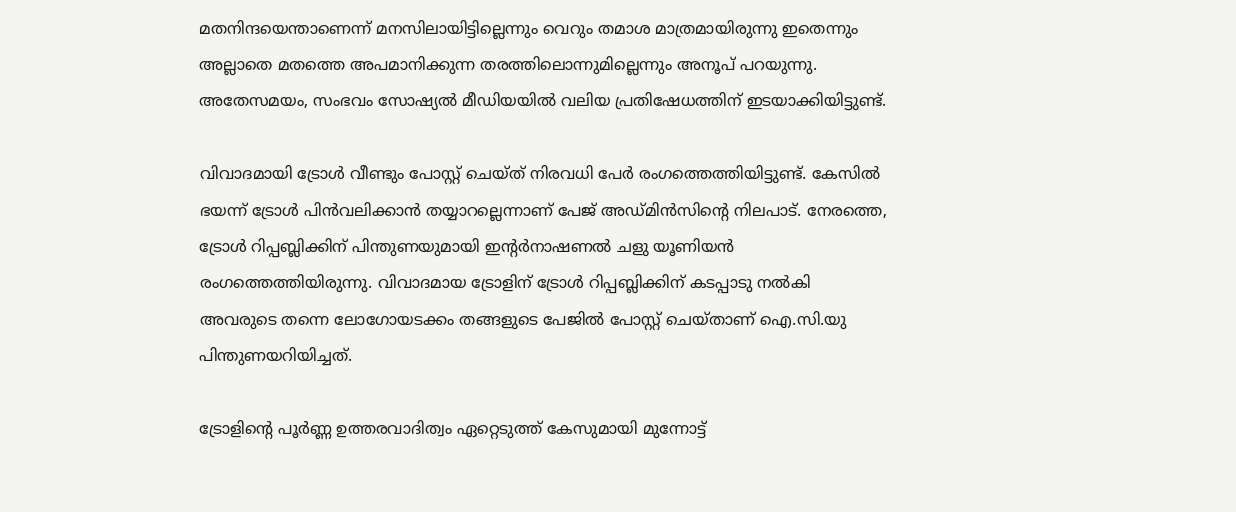മതനിന്ദയെന്താണെന്ന് മനസിലായിട്ടില്ലെന്നും വെറും തമാശ മാത്രമായിരുന്നു ഇതെന്നും അല്ലാതെ മതത്തെ അപമാനിക്കുന്ന തരത്തിലൊന്നുമില്ലെന്നും അനൂപ് പറയുന്നു. അതേസമയം, സംഭവം സോഷ്യല്‍ മീഡിയയില്‍ വലിയ പ്രതിഷേധത്തിന് ഇടയാക്കിയിട്ടുണ്ട്.

വിവാദമായി ട്രോള്‍ വീണ്ടും പോസ്റ്റ് ചെയ്ത് നിരവധി പേര്‍ രംഗത്തെത്തിയിട്ടുണ്ട്. കേസില്‍ ഭയന്ന് ട്രോള്‍ പിന്‍വലിക്കാന്‍ തയ്യാറല്ലെന്നാണ് പേജ് അഡ്മിന്‍സിന്റെ നിലപാട്. നേരത്തെ, ട്രോള്‍ റിപ്പബ്ലിക്കിന് പിന്തുണയുമായി ഇന്റര്‍നാഷണല്‍ ചളു യൂണിയന്‍ രംഗത്തെത്തിയിരുന്നു. വിവാദമായ ട്രോളിന് ട്രോള്‍ റിപ്പബ്ലിക്കിന് കടപ്പാടു നല്‍കി അവരുടെ തന്നെ ലോഗോയടക്കം തങ്ങളുടെ പേജില്‍ പോസ്റ്റ് ചെയ്താണ് ഐ.സി.യു പിന്തുണയറിയിച്ചത്.

ട്രോളിന്റെ പൂര്‍ണ്ണ ഉത്തരവാദിത്വം ഏറ്റെടുത്ത് കേസുമായി മുന്നോട്ട്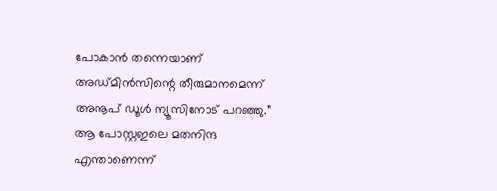പോകാന്‍ തന്നെയാണ് അഡ്മിന്‍സിന്റെ തീരുമാനമെന്ന് അനൂപ് ഡൂള്‍ ന്യൂസിനോട് പറഞ്ഞു.” ആ പോസ്റ്റഇലെ മതനിന്ദ എന്താണെന്ന്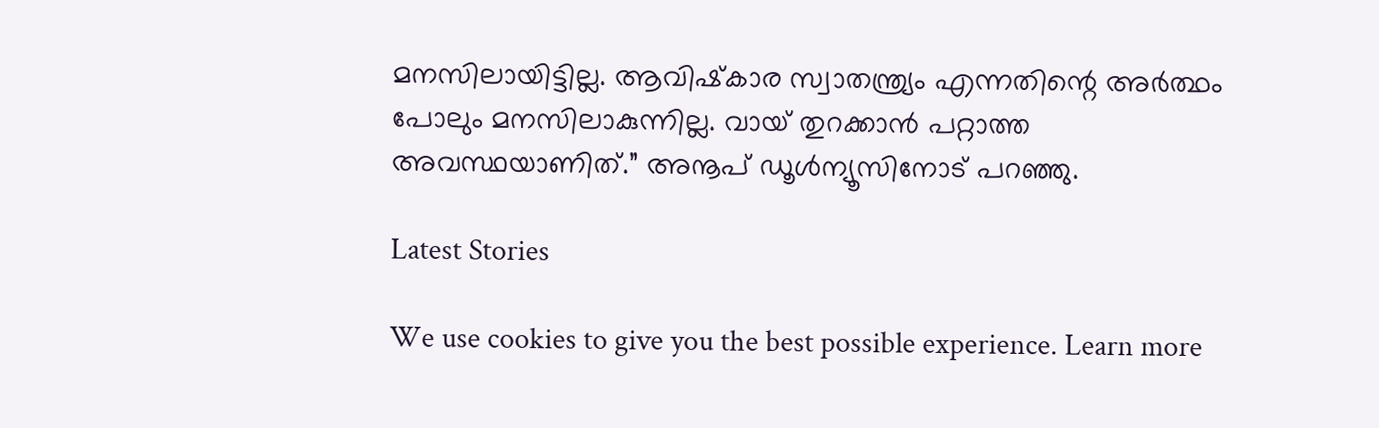മനസിലായിട്ടില്ല. ആവിഷ്‌കാര സ്വാതന്ത്ര്യം എന്നതിന്റെ അര്‍ത്ഥം പോലും മനസിലാകുന്നില്ല. വായ് തുറക്കാന്‍ പറ്റാത്ത അവസ്ഥയാണിത്.” അനൂപ് ഡൂള്‍ന്യൂസിനോട് പറഞ്ഞു.

Latest Stories

We use cookies to give you the best possible experience. Learn more